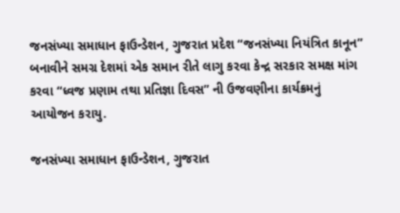જનસંખ્યા સમાધાન ફાઉન્ડેશન, ગુજરાત પ્રદેશ “જનસંખ્યા નિયંત્રિત કાનૂન” બનાવીને સમગ્ર દેશમાં એક સમાન રીતે લાગુ કરવા કેન્દ્ર સરકાર સમક્ષ માંગ કરવા “ધ્વજ પ્રણામ તથા પ્રતિજ્ઞા દિવસ” ની ઉજવણીના કાર્યક્રમનું આયોજન કરાયુ.

જનસંખ્યા સમાધાન ફાઉન્ડેશન, ગુજરાત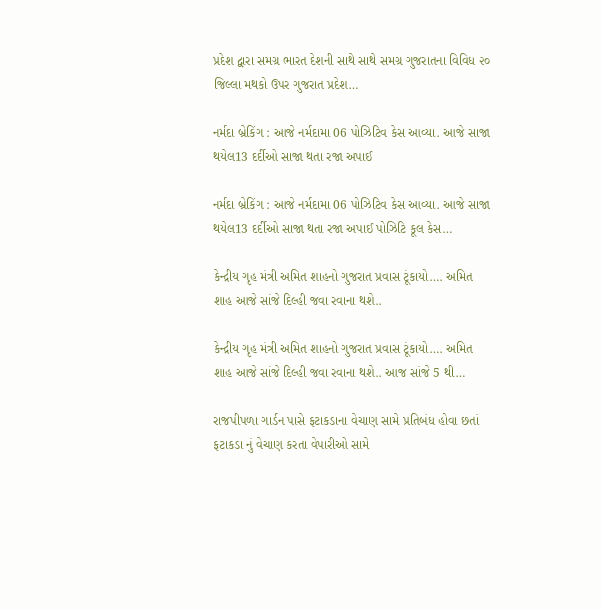પ્રદેશ દ્વારા સમગ્ર ભારત દેશની સાથે સાથે સમગ્ર ગુજરાતના વિવિધ ૨૦ જિલ્લા મથકો ઉપર ગુજરાત પ્રદેશ…

નર્મદા બ્રેકિંગ : આજે નર્મદામા 06 પોઝિટિવ કેસ આવ્યા. આજે સાજા થયેલ13 દર્દીઓ સાજા થતા રજા અપાઈ

નર્મદા બ્રેકિંગ : આજે નર્મદામા 06 પોઝિટિવ કેસ આવ્યા. આજે સાજા થયેલ13 દર્દીઓ સાજા થતા રજા અપાઈ પોઝિટિ કૂલ કેસ…

કેન્દ્રીય ગૃહ મંત્રી અમિત શાહનો ગુજરાત પ્રવાસ ટૂંકાયો…. અમિત શાહ આજે સાંજે દિલ્હી જવા રવાના થશે..

કેન્દ્રીય ગૃહ મંત્રી અમિત શાહનો ગુજરાત પ્રવાસ ટૂંકાયો…. અમિત શાહ આજે સાંજે દિલ્હી જવા રવાના થશે.. આજ સાંજે 5 થી…

રાજપીપળા ગાર્ડન પાસે ફટાકડાના વેચાણ સામે પ્રતિબંધ હોવા છતાં ફટાકડા નું વેચાણ કરતા વેપારીઓ સામે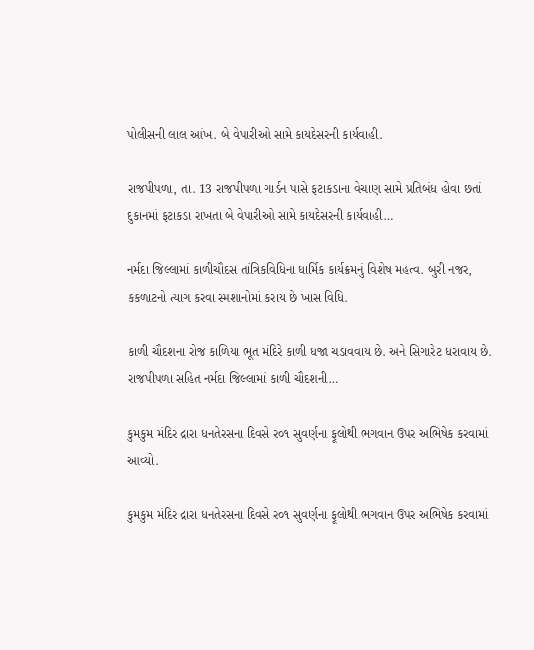પોલીસની લાલ આંખ. બે વેપારીઓ સામે કાયદેસરની કાર્યવાહી.

રાજપીપળા, તા. 13 રાજપીપળા ગાર્ડન પાસે ફટાકડાના વેચાણ સામે પ્રતિબંધ હોવા છતાં દુકાનમાં ફટાકડા રાખતા બે વેપારીઓ સામે કાયદેસરની કાર્યવાહી…

નર્મદા જિલ્લામાં કાળીચૌદસ તાંત્રિકવિધિના ધાર્મિક કાર્યક્રમનું વિશેષ મહત્વ. બુરી નજર, કકળાટનો ત્યાગ કરવા સ્મશાનોમાં કરાય છે ખાસ વિધિ.

કાળી ચૌદશના રોજ કાળિયા ભૂત મંદિરે કાળી ધજા ચડાવવાય છે. અને સિગારેટ ધરાવાય છે. રાજપીપળા સહિત નર્મદા જિલ્લામાં કાળી ચૌદશની…

કુમકુમ મંદિર દ્રારા ધનતેરસના દિવસે ર૦૧ સુવર્ણના ફૂલોથી ભગવાન ઉપર અભિષેક કરવામાં આવ્યો.

કુમકુમ મંદિર દ્રારા ધનતેરસના દિવસે ર૦૧ સુવર્ણના ફૂલોથી ભગવાન ઉપર અભિષેક કરવામાં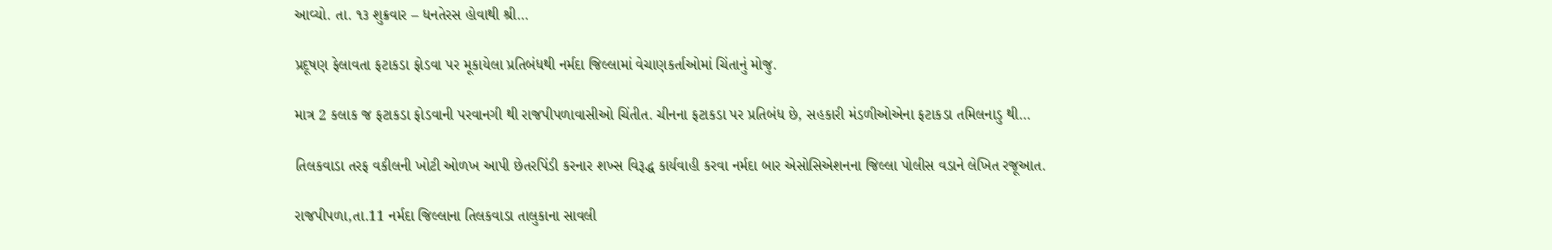આવ્યો. તા. ૧૩ શુક્રવાર – ધનતેરસ હોવાથી શ્રી…

પ્રદૂષણ ફેલાવતા ફટાકડા ફોડવા પર મૂકાયેલા પ્રતિબંધથી નર્મદા જિલ્લામાં વેચાણકર્તાઓમાં ચિંતાનું મોજુ.

માત્ર 2 કલાક જ ફટાકડા ફોડવાની પરવાનગી થી રાજપીપળાવાસીઓ ચિંતીત. ચીનના ફટાકડા પર પ્રતિબંધ છે, સહકારી મંડળીઓએના ફટાકડા તમિલનાડુ થી…

તિલકવાડા તરફ વકીલની ખોટી ઓળખ આપી છેતરપિંડી કરનાર શખ્સ વિરૂદ્ધ કાર્યવાહી કરવા નર્મદા બાર એસોસિએશનના જિલ્લા પોલીસ વડાને લેખિત રજૂઆત.

રાજપીપળા,તા.11 નર્મદા જિલ્લાના તિલકવાડા તાલુકાના સાવલી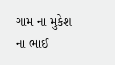ગામ ના મુકેશ ના ભાઈ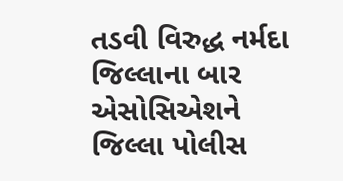તડવી વિરુદ્ધ નર્મદા જિલ્લાના બાર એસોસિએશને જિલ્લા પોલીસ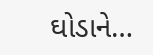ઘોડાને…